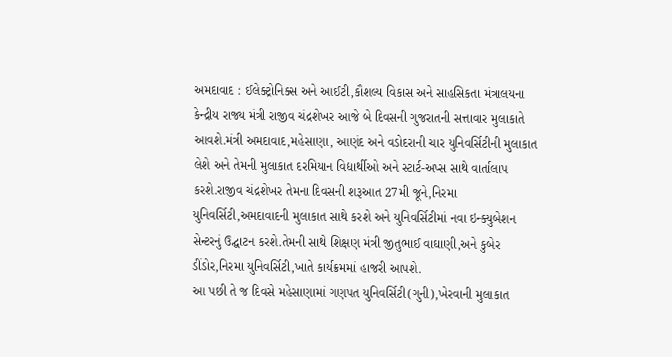અમદાવાદ : ઈલેક્ટ્રોનિક્સ અને આઈટી,કૌશલ્ય વિકાસ અને સાહસિકતા મંત્રાલયના કેન્દ્રીય રાજ્ય મંત્રી રાજીવ ચંદ્રશેખર આજે બે દિવસની ગુજરાતની સત્તાવાર મુલાકાતે આવશે.મંત્રી અમદાવાદ,મહેસાણા, આણંદ અને વડોદરાની ચાર યુનિવર્સિટીની મુલાકાત લેશે અને તેમની મુલાકાત દરમિયાન વિદ્યાર્થીઓ અને સ્ટાર્ટ-અપ્સ સાથે વાર્તાલાપ કરશે.રાજીવ ચંદ્રશેખર તેમના દિવસની શરૂઆત 27મી જૂને,નિરમા યુનિવર્સિટી,અમદાવાદની મુલાકાત સાથે કરશે અને યુનિવર્સિટીમાં નવા ઇન્ક્યુબેશન સેન્ટરનું ઉદ્ઘાટન કરશે.તેમની સાથે શિક્ષણ મંત્રી જીતુભાઈ વાઘાણી,અને કુબેર ડીંડોર,નિરમા યુનિવર્સિટી,ખાતે કાર્યક્રમમાં હાજરી આપશે.
આ પછી તે જ દિવસે મહેસાણામાં ગણપત યુનિવર્સિટી(ગુની),ખેરવાની મુલાકાત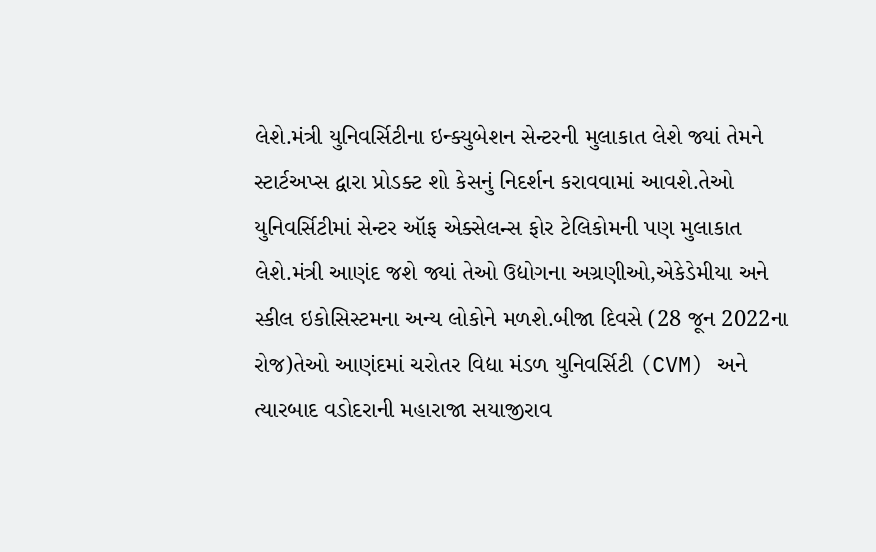લેશે.મંત્રી યુનિવર્સિટીના ઇન્ક્યુબેશન સેન્ટરની મુલાકાત લેશે જ્યાં તેમને સ્ટાર્ટઅપ્સ દ્વારા પ્રોડક્ટ શો કેસનું નિદર્શન કરાવવામાં આવશે.તેઓ યુનિવર્સિટીમાં સેન્ટર ઑફ એક્સેલન્સ ફોર ટેલિકોમની પણ મુલાકાત લેશે.મંત્રી આણંદ જશે જ્યાં તેઓ ઉદ્યોગના અગ્રણીઓ,એકેડેમીયા અને સ્કીલ ઇકોસિસ્ટમના અન્ય લોકોને મળશે.બીજા દિવસે (28 જૂન 2022ના રોજ)તેઓ આણંદમાં ચરોતર વિદ્યા મંડળ યુનિવર્સિટી (CVM) અને ત્યારબાદ વડોદરાની મહારાજા સયાજીરાવ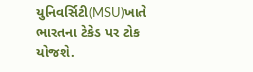યુનિવર્સિટી(MSU)ખાતે ભારતના ટેકેડ પર ટોક યોજશે.